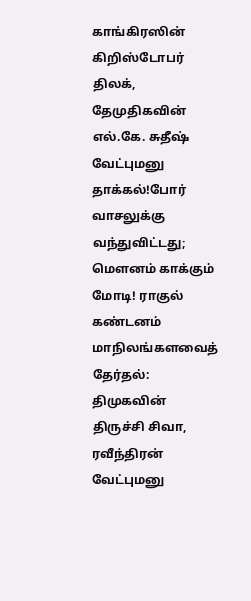காங்கிரஸின் கிறிஸ்டோபர் திலக், தேமுதிகவின் எல்.கே. சுதீஷ் வேட்புமனு தாக்கல்!போர் வாசலுக்கு வந்துவிட்டது; மெளனம் காக்கும் மோடி! ராகுல் கண்டனம் மாநிலங்களவைத் தேர்தல்: திமுகவின் திருச்சி சிவா, ரவீந்திரன் வேட்புமனு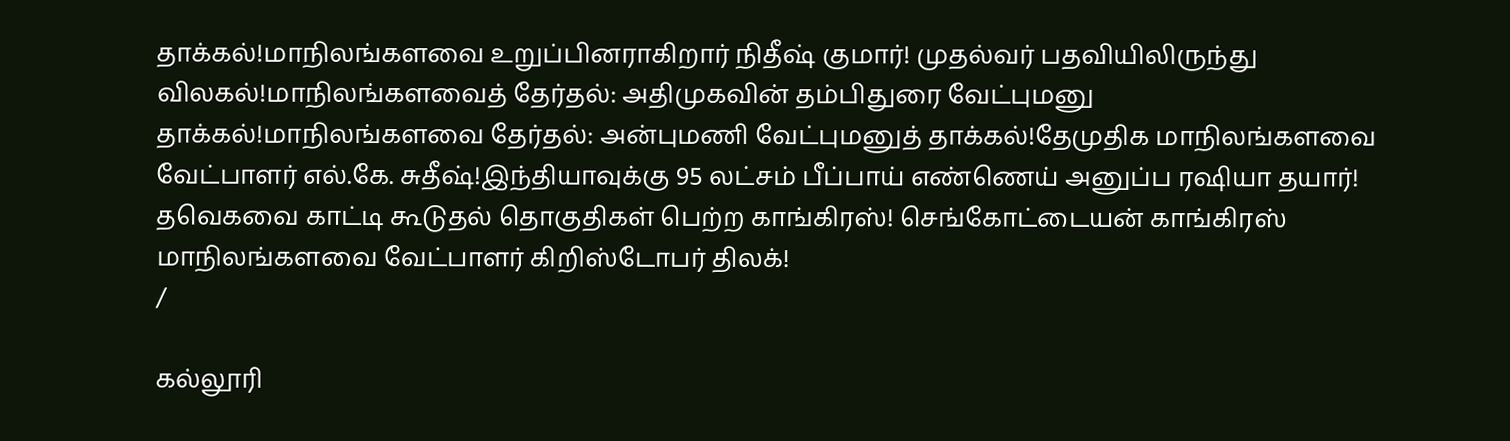தாக்கல்!மாநிலங்களவை உறுப்பினராகிறார் நிதீஷ் குமார்! முதல்வர் பதவியிலிருந்து விலகல்!மாநிலங்களவைத் தேர்தல்: அதிமுகவின் தம்பிதுரை வேட்புமனு தாக்கல்!மாநிலங்களவை தேர்தல்: அன்புமணி வேட்புமனுத் தாக்கல்!தேமுதிக மாநிலங்களவை வேட்பாளர் எல்.கே. சுதீஷ்!இந்தியாவுக்கு 95 லட்சம் பீப்பாய் எண்ணெய் அனுப்ப ரஷியா தயார்! தவெகவை காட்டி கூடுதல் தொகுதிகள் பெற்ற காங்கிரஸ்! செங்கோட்டையன் காங்கிரஸ் மாநிலங்களவை வேட்பாளர் கிறிஸ்டோபர் திலக்!
/

கல்லூரி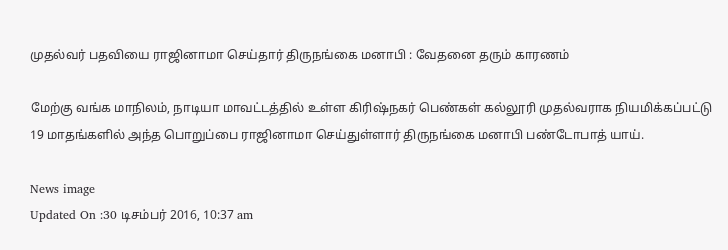முதல்வர் பதவியை ராஜினாமா செய்தார் திருநங்கை மனாபி : வேதனை தரும் காரணம்

மேற்கு வங்க மாநிலம், நாடியா மாவட்டத்தில் உள்ள கிரிஷ்நகர் பெண்கள் கல்லூரி முதல்வராக நியமிக்கப்பட்டு 19 மாதங்களில் அந்த பொறுப்பை ராஜினாமா செய்துள்ளார் திருநங்கை மனாபி பண்டோபாத் யாய்.

News image
Updated On :30 டிசம்பர் 2016, 10:37 am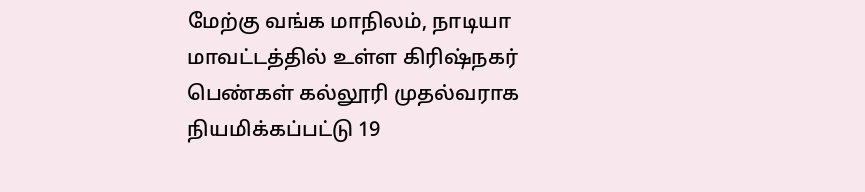மேற்கு வங்க மாநிலம், நாடியா மாவட்டத்தில் உள்ள கிரிஷ்நகர் பெண்கள் கல்லூரி முதல்வராக நியமிக்கப்பட்டு 19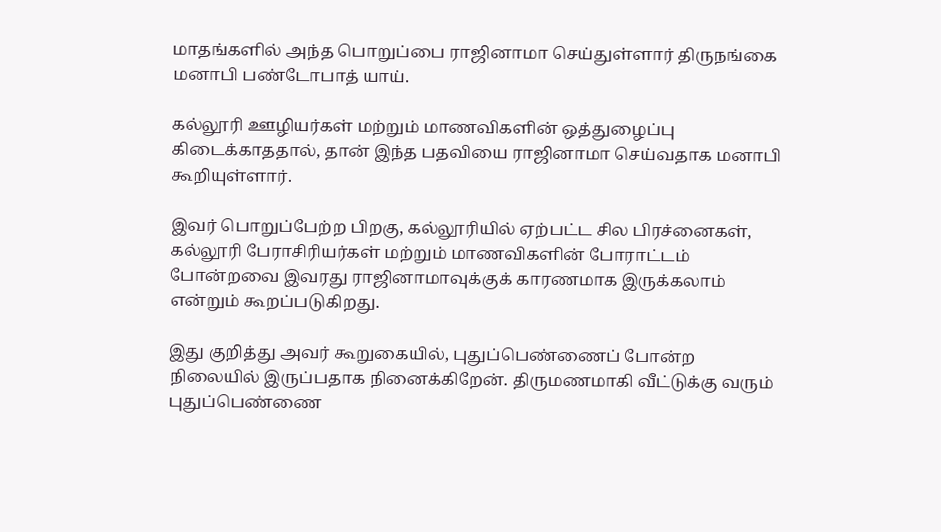மாதங்களில் அந்த பொறுப்பை ராஜினாமா செய்துள்ளார் திருநங்கை மனாபி பண்டோபாத் யாய்.

கல்லூரி ஊழியர்கள் மற்றும் மாணவிகளின் ஒத்துழைப்பு கிடைக்காததால், தான் இந்த பதவியை ராஜினாமா செய்வதாக மனாபி கூறியுள்ளார்.

இவர் பொறுப்பேற்ற பிறகு, கல்லூரியில் ஏற்பட்ட சில பிரச்னைகள், கல்லூரி பேராசிரியர்கள் மற்றும் மாணவிகளின் போராட்டம் போன்றவை இவரது ராஜினாமாவுக்குக் காரணமாக இருக்கலாம் என்றும் கூறப்படுகிறது.

இது குறித்து அவர் கூறுகையில், புதுப்பெண்ணைப் போன்ற நிலையில் இருப்பதாக நினைக்கிறேன். திருமணமாகி வீட்டுக்கு வரும் புதுப்பெண்ணை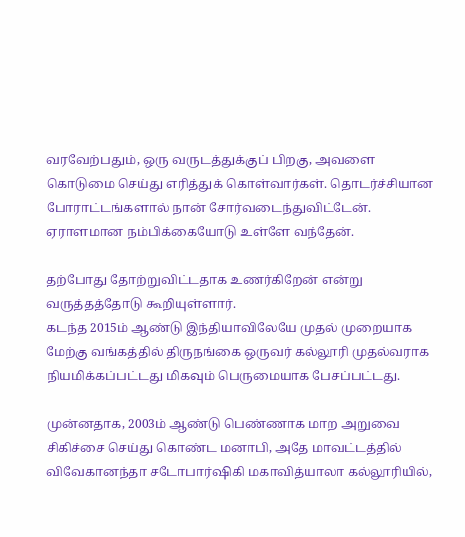வரவேற்பதும், ஒரு வருடத்துக்குப் பிறகு, அவளை கொடுமை செய்து எரித்துக் கொள்வார்கள். தொடர்ச்சியான போராட்டங்களால் நான் சோர்வடைந்துவிட்டேன். ஏராளமான நம்பிக்கையோடு உள்ளே வந்தேன்.

தற்போது தோற்றுவிட்டதாக உணர்கிறேன் என்று வருத்தத்தோடு கூறியுள்ளார்.
கடந்த 2015ம் ஆண்டு இந்தியாவிலேயே முதல் முறையாக மேற்கு வங்கத்தில் திருநங்கை ஒருவர் கல்லூரி முதல்வராக நியமிக்கப்பட்டது மிகவும் பெருமையாக பேசப்பட்டது.

முன்னதாக, 2003ம் ஆண்டு பெண்ணாக மாற அறுவை சிகிச்சை செய்து கொண்ட மனாபி, அதே மாவட்டத்தில் விவேகானந்தா சடோபார்ஷிகி மகாவித்யாலா கல்லூரியில்,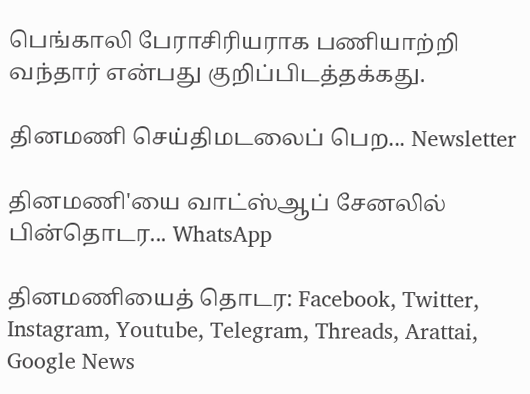பெங்காலி பேராசிரியராக பணியாற்றி வந்தார் என்பது குறிப்பிடத்தக்கது.

தினமணி செய்திமடலைப் பெற... Newsletter

தினமணி'யை வாட்ஸ்ஆப் சேனலில் பின்தொடர... WhatsApp

தினமணியைத் தொடர: Facebook, Twitter, Instagram, Youtube, Telegram, Threads, Arattai, Google News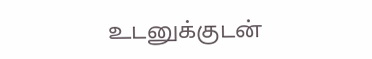உடனுக்குடன்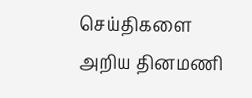செய்திகளை அறிய தினமணி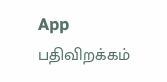App பதிவிறக்கம்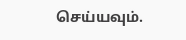செய்யவும்.